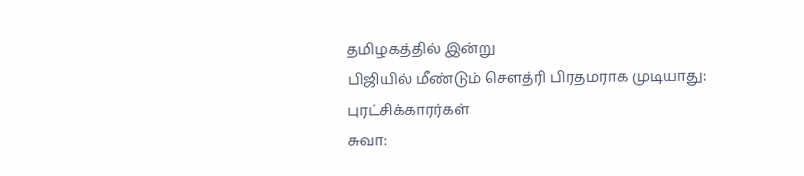தமிழகத்தில் இன்று
பிஜியில் மீண்டும் செளத்ரி பிரதமராக முடியாது: புரட்சிக்காரர்கள்
சுவா: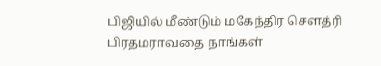பிஜியில் மீண்டும் மகேந்திர செளத்ரி பிரதமராவதை நாங்கள்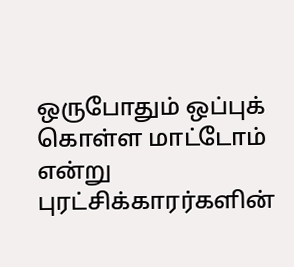ஒருபோதும் ஒப்புக் கொள்ள மாட்டோம் என்று புரட்சிக்காரர்களின்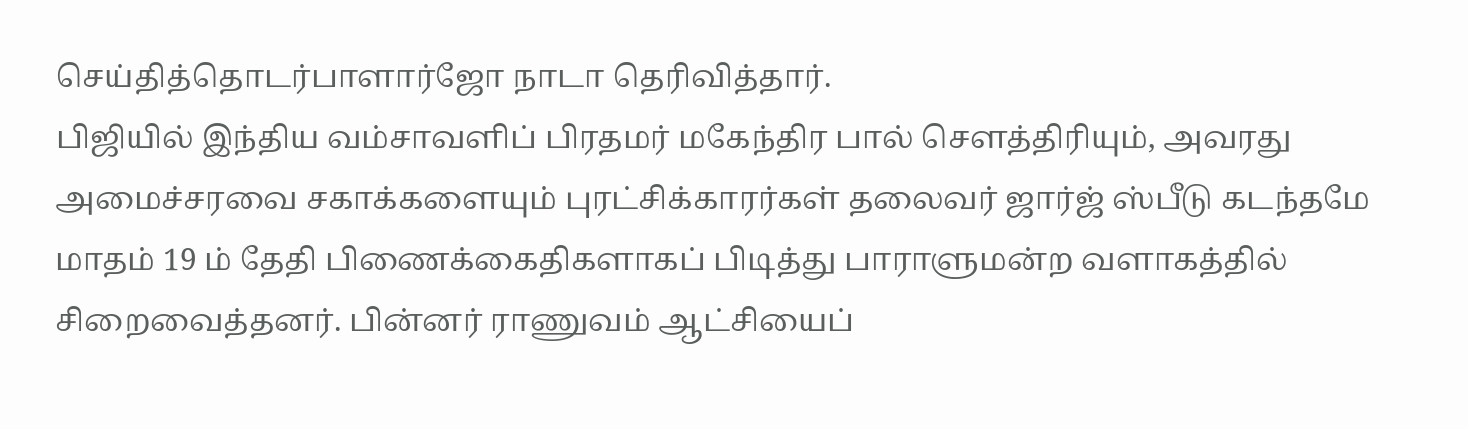செய்தித்தொடர்பாளார்ஜோ நாடா தெரிவித்தார்.
பிஜியில் இந்திய வம்சாவளிப் பிரதமர் மகேந்திர பால் செளத்திரியும், அவரது அமைச்சரவை சகாக்களையும் புரட்சிக்காரர்கள் தலைவர் ஜார்ஜ் ஸ்பீடு கடந்தமே மாதம் 19 ம் தேதி பிணைக்கைதிகளாகப் பிடித்து பாராளுமன்ற வளாகத்தில் சிறைவைத்தனர். பின்னர் ராணுவம் ஆட்சியைப்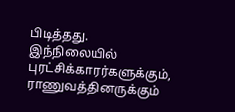பிடித்தது.
இந்நிலையில் புரட்சிக்காரர்களுக்கும், ராணுவத்தினருக்கும்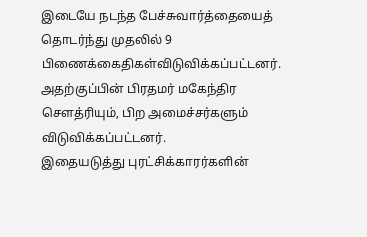இடையே நடந்த பேச்சுவார்த்தையைத் தொடர்ந்து முதலில் 9 பிணைக்கைதிகள்விடுவிக்கப்பட்டனர்.
அதற்குப்பின் பிரதமர் மகேந்திர செளத்ரியும், பிற அமைச்சர்களும் விடுவிக்கப்பட்டனர்.
இதையடுத்து புரட்சிக்காரர்களின்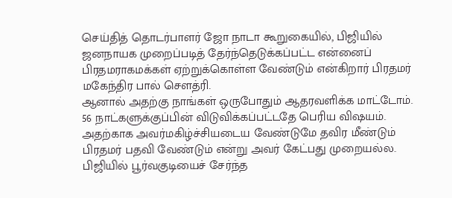செய்தித் தொடர்பாளர் ஜோ நாடா கூறுகையில், பிஜியில் ஜனநாயக முறைப்படித் தேர்ந்தெடுக்கப்பட்ட என்னைப் பிரதமராகமக்கள் ஏற்றுக்கொள்ள வேண்டும் என்கிறார் பிரதமர் மகேந்திர பால் செளத்ரி.
ஆனால் அதற்கு நாங்கள் ஒருபோதும் ஆதரவளிக்க மாட்டோம். 56 நாட்களுக்குப்பின் விடுவிக்கப்பட்டதே பெரிய விஷயம். அதற்காக அவர்மகிழ்ச்சியடைய வேண்டுமே தவிர மீண்டும் பிரதமர் பதவி வேண்டும் என்று அவர் கேட்பது முறையல்ல.
பிஜியில் பூர்வகுடியைச் சேர்ந்த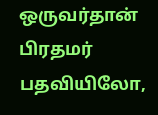ஒருவர்தான் பிரதமர் பதவியிலோ,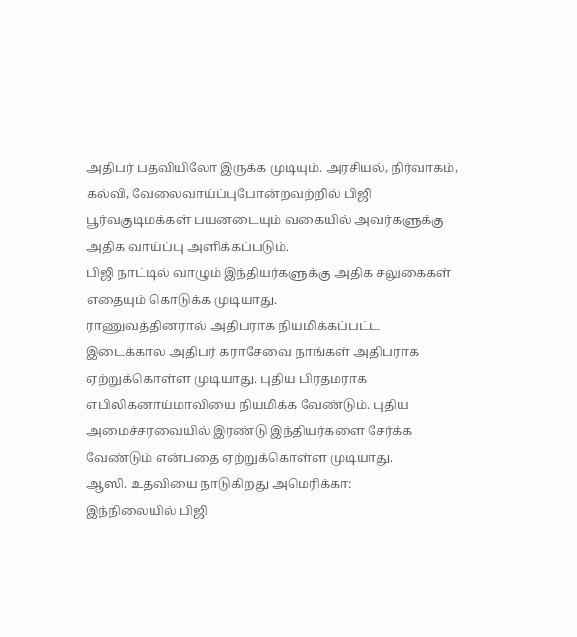அதிபர் பதவியிலோ இருக்க முடியும். அரசியல், நிர்வாகம், கல்வி, வேலைவாய்ப்புபோன்றவற்றில் பிஜி பூர்வகுடிமக்கள் பயனடையும் வகையில் அவர்களுக்கு அதிக வாய்ப்பு அளிக்கப்படும்.
பிஜி நாட்டில் வாழும் இந்தியர்களுக்கு அதிக சலுகைகள் எதையும் கொடுக்க முடியாது.
ராணுவத்தினரால் அதிபராக நியமிக்கப்பட்ட இடைக்கால அதிபர் கராசேவை நாங்கள் அதிபராக ஏற்றுக்கொள்ள முடியாது. புதிய பிரதமராக எபிலிகனாய்மாவியை நியமிக்க வேண்டும். புதிய அமைச்சரவையில் இரண்டு இந்தியர்களை சேர்க்க வேண்டும் என்பதை ஏற்றுக்கொள்ள முடியாது.
ஆஸி. உதவியை நாடுகிறது அமெரிக்கா:
இந்நிலையில் பிஜி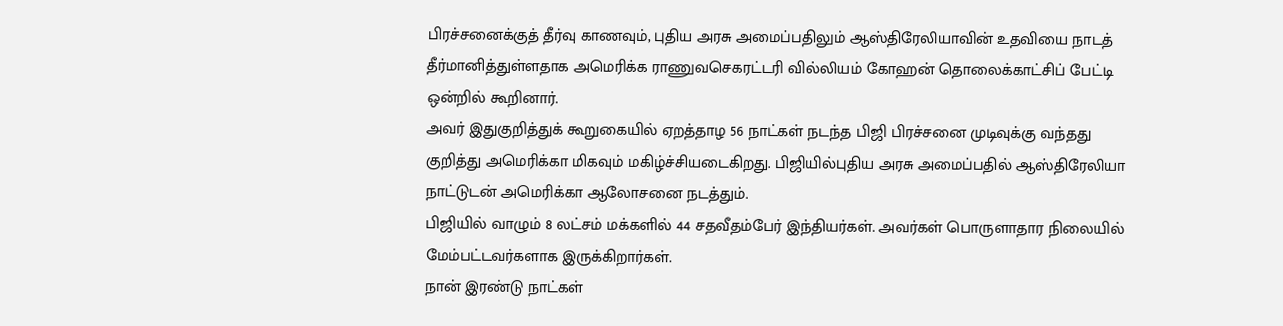பிரச்சனைக்குத் தீர்வு காணவும், புதிய அரசு அமைப்பதிலும் ஆஸ்திரேலியாவின் உதவியை நாடத் தீர்மானித்துள்ளதாக அமெரிக்க ராணுவசெகரட்டரி வில்லியம் கோஹன் தொலைக்காட்சிப் பேட்டி ஒன்றில் கூறினார்.
அவர் இதுகுறித்துக் கூறுகையில் ஏறத்தாழ 56 நாட்கள் நடந்த பிஜி பிரச்சனை முடிவுக்கு வந்தது குறித்து அமெரிக்கா மிகவும் மகிழ்ச்சியடைகிறது. பிஜியில்புதிய அரசு அமைப்பதில் ஆஸ்திரேலியா நாட்டுடன் அமெரிக்கா ஆலோசனை நடத்தும்.
பிஜியில் வாழும் 8 லட்சம் மக்களில் 44 சதவீதம்பேர் இந்தியர்கள். அவர்கள் பொருளாதார நிலையில் மேம்பட்டவர்களாக இருக்கிறார்கள்.
நான் இரண்டு நாட்கள்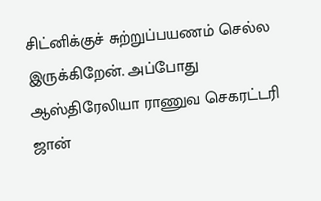சிட்னிக்குச் சுற்றுப்பயணம் செல்ல இருக்கிறேன். அப்போது ஆஸ்திரேலியா ராணுவ செகரட்டரி ஜான்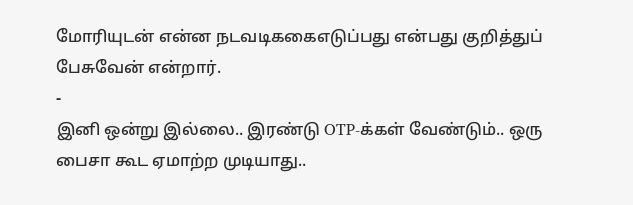மோரியுடன் என்ன நடவடிககைஎடுப்பது என்பது குறித்துப் பேசுவேன் என்றார்.
-
இனி ஒன்று இல்லை.. இரண்டு OTP-க்கள் வேண்டும்.. ஒரு பைசா கூட ஏமாற்ற முடியாது..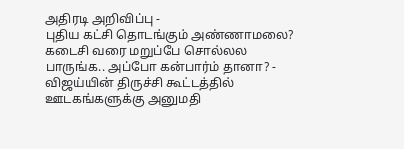அதிரடி அறிவிப்பு -
புதிய கட்சி தொடங்கும் அண்ணாமலை? கடைசி வரை மறுப்பே சொல்லல பாருங்க.. அப்போ கன்பார்ம் தானா? -
விஜய்யின் திருச்சி கூட்டத்தில் ஊடகங்களுக்கு அனுமதி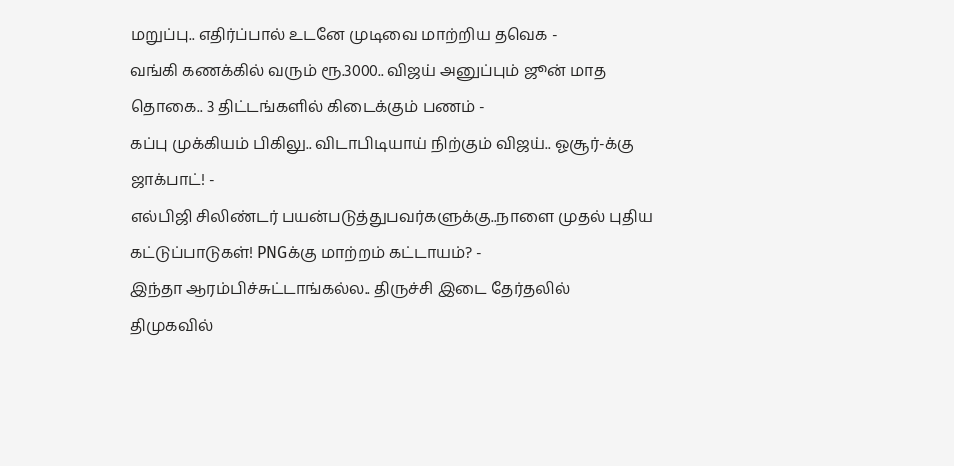மறுப்பு.. எதிர்ப்பால் உடனே முடிவை மாற்றிய தவெக -
வங்கி கணக்கில் வரும் ரூ.3000.. விஜய் அனுப்பும் ஜூன் மாத தொகை.. 3 திட்டங்களில் கிடைக்கும் பணம் -
கப்பு முக்கியம் பிகிலு.. விடாபிடியாய் நிற்கும் விஜய்.. ஓசூர்-க்கு ஜாக்பாட்! -
எல்பிஜி சிலிண்டர் பயன்படுத்துபவர்களுக்கு..நாளை முதல் புதிய கட்டுப்பாடுகள்! PNGக்கு மாற்றம் கட்டாயம்? -
இந்தா ஆரம்பிச்சுட்டாங்கல்ல.. திருச்சி இடை தேர்தலில் திமுகவில்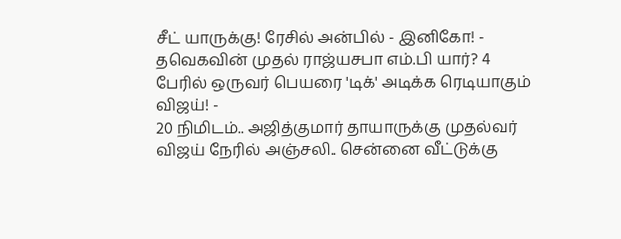சீட் யாருக்கு! ரேசில் அன்பில் - இனிகோ! -
தவெகவின் முதல் ராஜ்யசபா எம்.பி யார்? 4 பேரில் ஒருவர் பெயரை 'டிக்' அடிக்க ரெடியாகும் விஜய்! -
20 நிமிடம்.. அஜித்குமார் தாயாருக்கு முதல்வர் விஜய் நேரில் அஞ்சலி.. சென்னை வீட்டுக்கு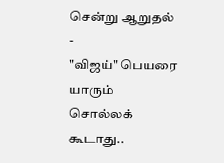சென்று ஆறுதல் -
"விஜய்" பெயரை யாரும் சொல்லக் கூடாது..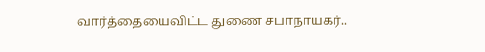வார்த்தையைவிட்ட துணை சபாநாயகர்..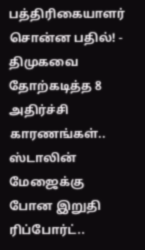பத்திரிகையாளர் சொன்ன பதில்! -
திமுகவை தோற்கடித்த 8 அதிர்ச்சி காரணங்கள்.. ஸ்டாலின் மேஜைக்கு போன இறுதி ரிப்போர்ட்..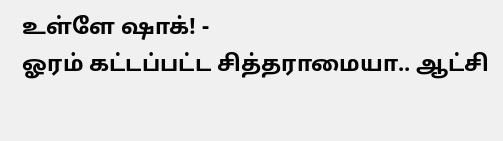உள்ளே ஷாக்! -
ஓரம் கட்டப்பட்ட சித்தராமையா.. ஆட்சி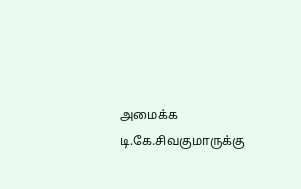அமைக்க டி.கே.சிவகுமாருக்கு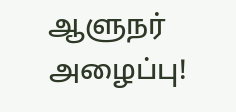ஆளுநர் அழைப்பு!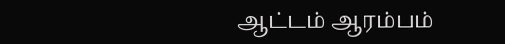ஆட்டம் ஆரம்பம்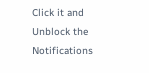Click it and Unblock the Notifications